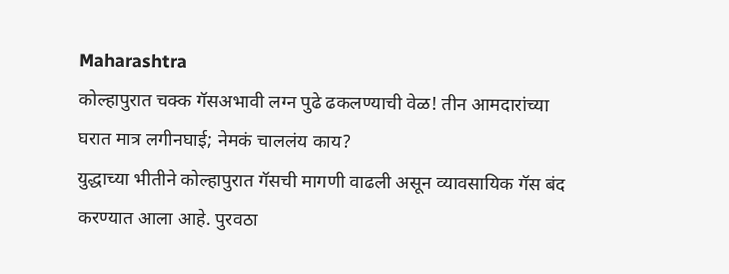Maharashtra
कोल्हापुरात चक्क गॅसअभावी लग्न पुढे ढकलण्याची वेळ! तीन आमदारांच्या घरात मात्र लगीनघाई; नेमकं चाललंय काय?
युद्धाच्या भीतीने कोल्हापुरात गॅसची मागणी वाढली असून व्यावसायिक गॅस बंद करण्यात आला आहे. पुरवठा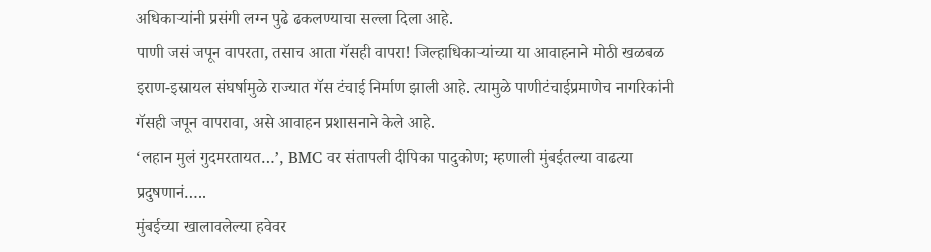अधिकाऱ्यांनी प्रसंगी लग्न पुढे ढकलण्याचा सल्ला दिला आहे.
पाणी जसं जपून वापरता, तसाच आता गॅसही वापरा! जिल्हाधिकाऱ्यांच्या या आवाहनाने मोठी खळबळ
इराण-इस्रायल संघर्षामुळे राज्यात गॅस टंचाई निर्माण झाली आहे. त्यामुळे पाणीटंचाईप्रमाणेच नागरिकांनी गॅसही जपून वापरावा, असे आवाहन प्रशासनाने केले आहे.
‘लहान मुलं गुदमरतायत…’, BMC वर संतापली दीपिका पादुकोण; म्हणाली मुंबईतल्या वाढत्या प्रदुषणानं…..
मुंबईच्या खालावलेल्या हवेवर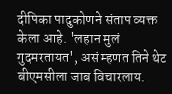दीपिका पादुकोणने संताप व्यक्त केला आहे. 'लहान मुलं गुदमरतायत', असं म्हणत तिने थेट बीएमसीला जाब विचारलाय.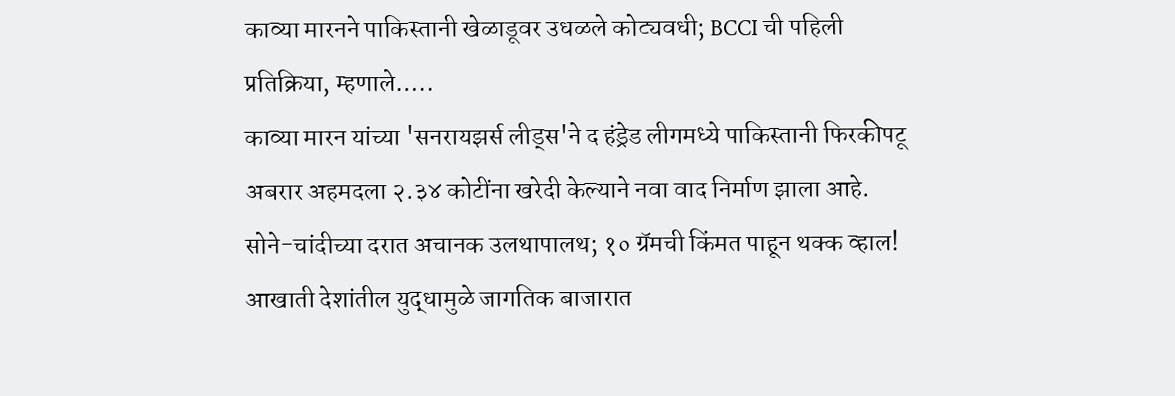काव्या मारनने पाकिस्तानी खेळाडूवर उधळले कोट्यवधी; BCCI ची पहिली प्रतिक्रिया, म्हणाले…..
काव्या मारन यांच्या 'सनरायझर्स लीड्स'ने द हंड्रेड लीगमध्ये पाकिस्तानी फिरकीपटू अबरार अहमदला २.३४ कोटींना खरेदी केल्याने नवा वाद निर्माण झाला आहे.
सोने-चांदीच्या दरात अचानक उलथापालथ; १० ग्रॅमची किंमत पाहून थक्क व्हाल!
आखाती देशांतील युद्धामुळे जागतिक बाजारात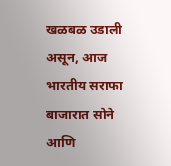खळबळ उडाली असून, आज भारतीय सराफा बाजारात सोने आणि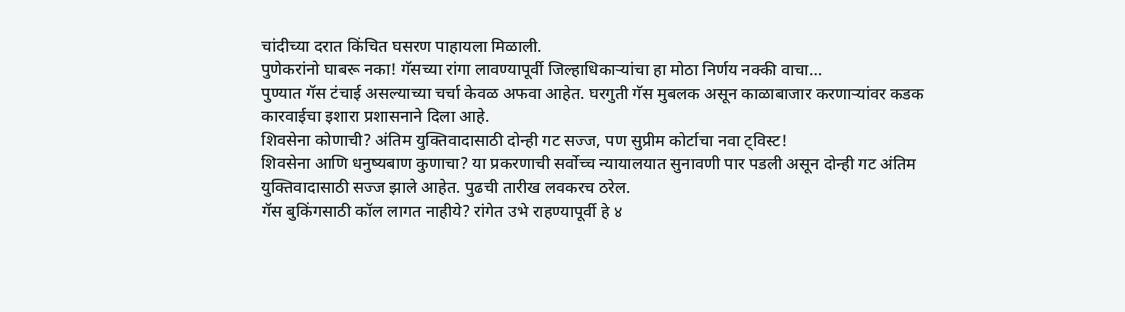चांदीच्या दरात किंचित घसरण पाहायला मिळाली.
पुणेकरांनो घाबरू नका! गॅसच्या रांगा लावण्यापूर्वी जिल्हाधिकाऱ्यांचा हा मोठा निर्णय नक्की वाचा…
पुण्यात गॅस टंचाई असल्याच्या चर्चा केवळ अफवा आहेत. घरगुती गॅस मुबलक असून काळाबाजार करणाऱ्यांवर कडक कारवाईचा इशारा प्रशासनाने दिला आहे.
शिवसेना कोणाची? अंतिम युक्तिवादासाठी दोन्ही गट सज्ज, पण सुप्रीम कोर्टाचा नवा ट्विस्ट!
शिवसेना आणि धनुष्यबाण कुणाचा? या प्रकरणाची सर्वोच्च न्यायालयात सुनावणी पार पडली असून दोन्ही गट अंतिम युक्तिवादासाठी सज्ज झाले आहेत. पुढची तारीख लवकरच ठरेल.
गॅस बुकिंगसाठी कॉल लागत नाहीये? रांगेत उभे राहण्यापूर्वी हे ४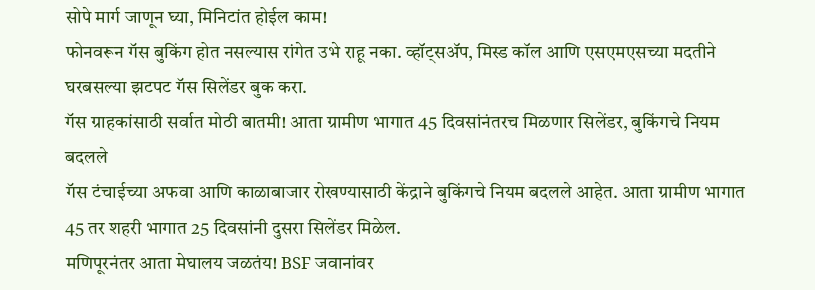सोपे मार्ग जाणून घ्या, मिनिटांत होईल काम!
फोनवरून गॅस बुकिंग होत नसल्यास रांगेत उभे राहू नका. व्हॉट्सॲप, मिस्ड कॉल आणि एसएमएसच्या मदतीने घरबसल्या झटपट गॅस सिलेंडर बुक करा.
गॅस ग्राहकांसाठी सर्वात मोठी बातमी! आता ग्रामीण भागात 45 दिवसांनंतरच मिळणार सिलेंडर, बुकिंगचे नियम बदलले
गॅस टंचाईच्या अफवा आणि काळाबाजार रोखण्यासाठी केंद्राने बुकिंगचे नियम बदलले आहेत. आता ग्रामीण भागात 45 तर शहरी भागात 25 दिवसांनी दुसरा सिलेंडर मिळेल.
मणिपूरनंतर आता मेघालय जळतंय! BSF जवानांवर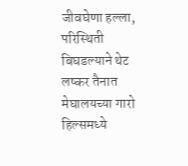जीवघेणा हल्ला, परिस्थिती बिघडल्याने थेट लष्कर तैनात
मेघालयच्या गारो हिल्समध्ये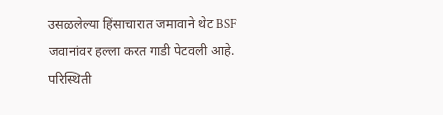उसळलेल्या हिंसाचारात जमावाने थेट BSF जवानांवर हल्ला करत गाडी पेटवली आहे. परिस्थिती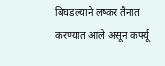बिघडल्याने लष्कर तैनात करण्यात आले असून कर्फ्यू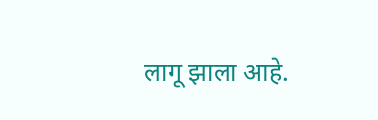लागू झाला आहे.